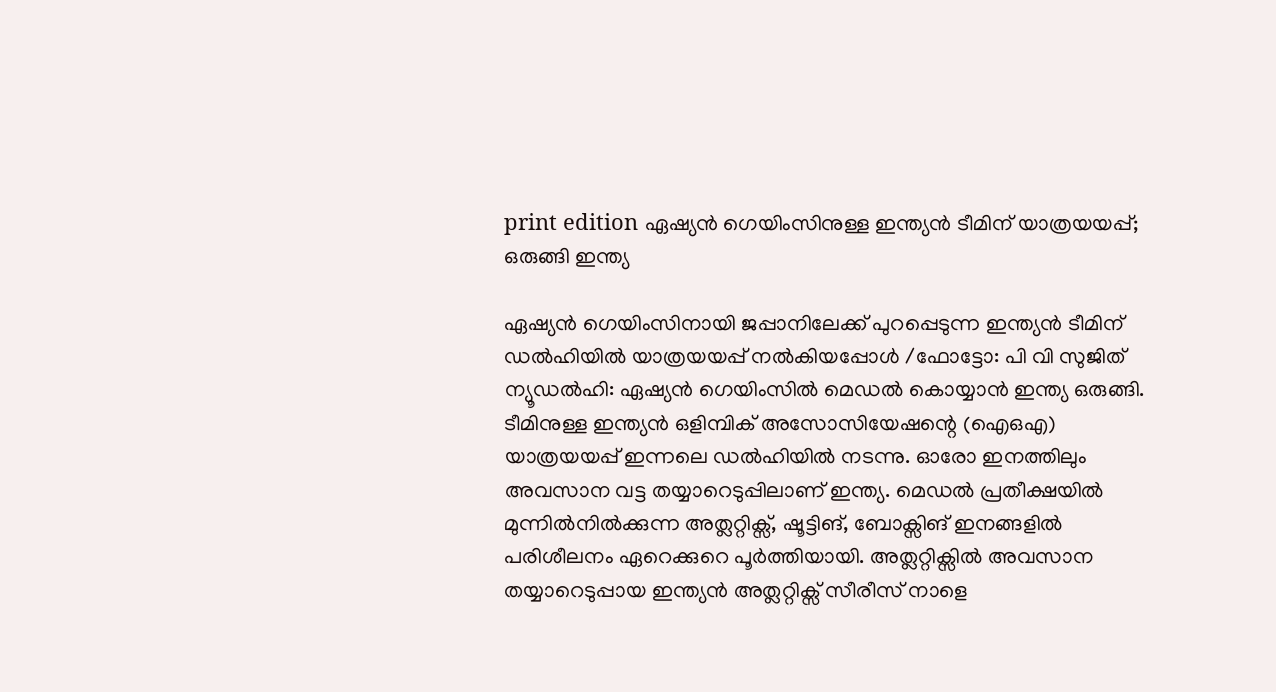print edition ഏഷ്യൻ ഗെയിംസിനുള്ള ഇന്ത്യൻ ടീമിന് യാത്രയയപ്പ്; ഒരുങ്ങി ഇന്ത്യ

ഏഷ്യൻ ഗെയിംസിനായി ജപ്പാനിലേക്ക് പുറപ്പെടുന്ന ഇന്ത്യൻ ടീമിന് ഡൽഹിയിൽ യാത്രയയപ്പ് നൽകിയപ്പോൾ /ഫോട്ടോ: പി വി സുജിത്
ന്യൂഡൽഹി: ഏഷ്യൻ ഗെയിംസിൽ മെഡൽ കൊയ്യാൻ ഇന്ത്യ ഒരുങ്ങി. ടീമിനുള്ള ഇന്ത്യൻ ഒളിമ്പിക് അസോസിയേഷന്റെ (ഐഒഎ) യാത്രയയപ്പ് ഇന്നലെ ഡൽഹിയിൽ നടന്നു. ഓരോ ഇനത്തിലും അവസാന വട്ട തയ്യാറെടുപ്പിലാണ് ഇന്ത്യ. മെഡൽ പ്രതീക്ഷയിൽ മുന്നിൽനിൽക്കുന്ന അത്ലറ്റിക്സ്, ഷൂട്ടിങ്, ബോക്സിങ് ഇനങ്ങളിൽ പരിശീലനം ഏറെക്കുറെ പൂർത്തിയായി. അത്ലറ്റിക്സിൽ അവസാന തയ്യാറെടുപ്പായ ഇന്ത്യൻ അത്ലറ്റിക്സ് സീരീസ് നാളെ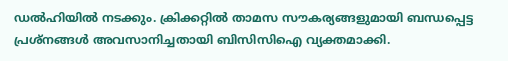ഡൽഹിയിൽ നടക്കും. ക്രിക്കറ്റിൽ താമസ സൗകര്യങ്ങളുമായി ബന്ധപ്പെട്ട പ്രശ്നങ്ങൾ അവസാനിച്ചതായി ബിസിസിഐ വ്യക്തമാക്കി.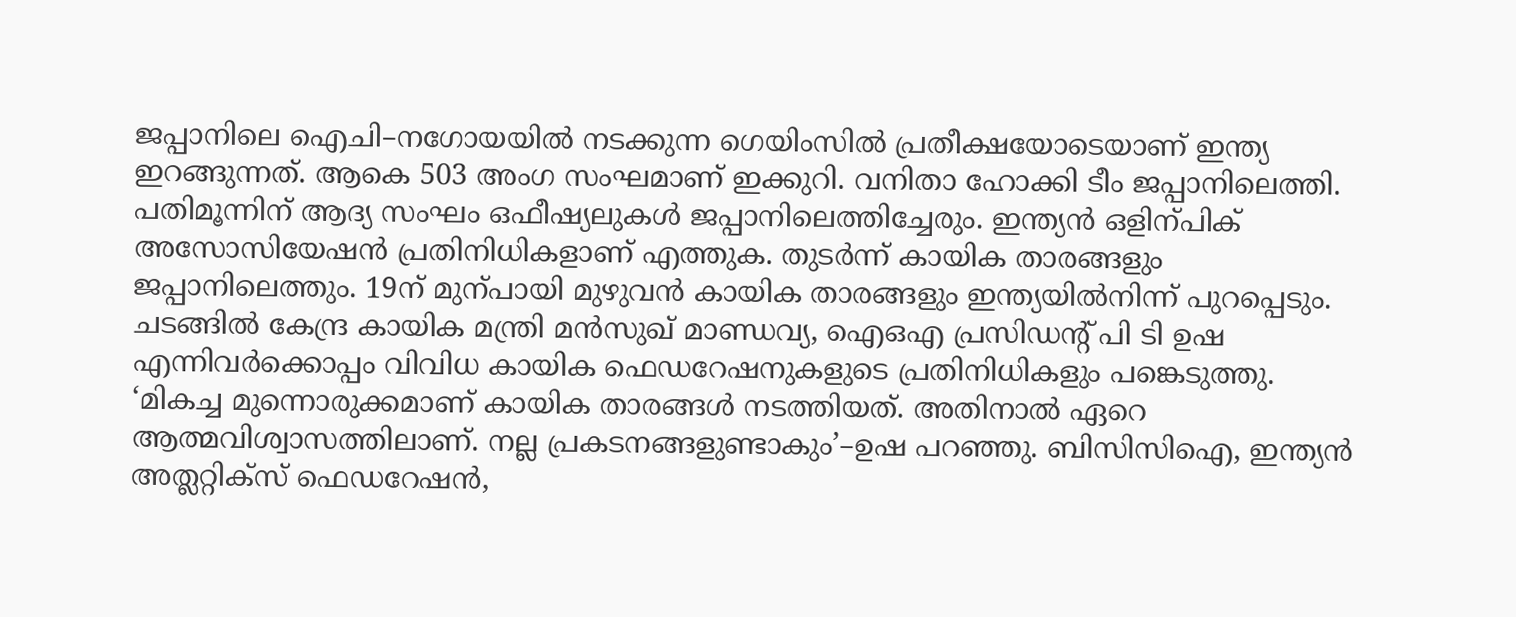ജപ്പാനിലെ ഐചി–നഗോയയിൽ നടക്കുന്ന ഗെയിംസിൽ പ്രതീക്ഷയോടെയാണ് ഇന്ത്യ ഇറങ്ങുന്നത്. ആകെ 503 അംഗ സംഘമാണ് ഇക്കുറി. വനിതാ ഹോക്കി ടീം ജപ്പാനിലെത്തി. പതിമൂന്നിന് ആദ്യ സംഘം ഒഫീഷ്യലുകൾ ജപ്പാനിലെത്തിച്ചേരും. ഇന്ത്യൻ ഒളിന്പിക് അസോസിയേഷൻ പ്രതിനിധികളാണ് എത്തുക. തുടർന്ന് കായിക താരങ്ങളും ജപ്പാനിലെത്തും. 19ന് മുന്പായി മുഴുവൻ കായിക താരങ്ങളും ഇന്ത്യയിൽനിന്ന് പുറപ്പെടും.
ചടങ്ങിൽ കേന്ദ്ര കായിക മന്ത്രി മൻസുഖ് മാണ്ഡവ്യ, ഐഒഎ പ്രസിഡന്റ് പി ടി ഉഷ എന്നിവർക്കൊപ്പം വിവിധ കായിക ഫെഡറേഷനുകളുടെ പ്രതിനിധികളും പങ്കെടുത്തു. ‘മികച്ച മുന്നൊരുക്കമാണ് കായിക താരങ്ങൾ നടത്തിയത്. അതിനാൽ ഏറെ ആത്മവിശ്വാസത്തിലാണ്. നല്ല പ്രകടനങ്ങളുണ്ടാകും’–ഉഷ പറഞ്ഞു. ബിസിസിഐ, ഇന്ത്യൻ അത്ലറ്റിക്സ് ഫെഡറേഷൻ,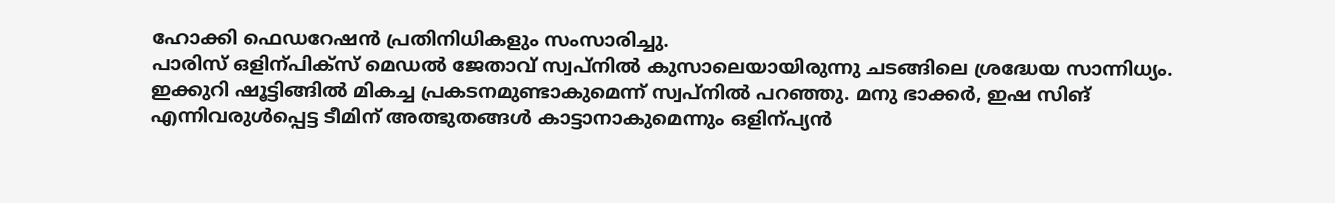ഹോക്കി ഫെഡറേഷൻ പ്രതിനിധികളും സംസാരിച്ചു.
പാരിസ് ഒളിന്പിക്സ് മെഡൽ ജേതാവ് സ്വപ്നിൽ കുസാലെയായിരുന്നു ചടങ്ങിലെ ശ്രദ്ധേയ സാന്നിധ്യം. ഇക്കുറി ഷൂട്ടിങ്ങിൽ മികച്ച പ്രകടനമുണ്ടാകുമെന്ന് സ്വപ്നിൽ പറഞ്ഞു. മനു ഭാക്കർ, ഇഷ സിങ് എന്നിവരുൾപ്പെട്ട ടീമിന് അത്ഭുതങ്ങൾ കാട്ടാനാകുമെന്നും ഒളിന്പ്യൻ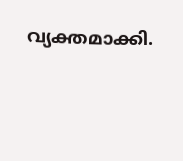വ്യക്തമാക്കി.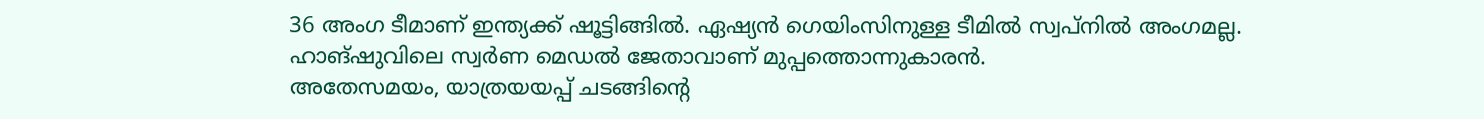36 അംഗ ടീമാണ് ഇന്ത്യക്ക് ഷൂട്ടിങ്ങിൽ. ഏഷ്യൻ ഗെയിംസിനുള്ള ടീമിൽ സ്വപ്നിൽ അംഗമല്ല. ഹാങ്ഷുവിലെ സ്വർണ മെഡൽ ജേതാവാണ് മുപ്പത്തൊന്നുകാരൻ.
അതേസമയം, യാത്രയയപ്പ് ചടങ്ങിന്റെ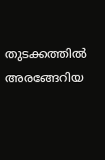തുടക്കത്തിൽ അരങ്ങേറിയ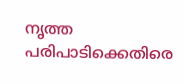നൃത്ത പരിപാടിക്കെതിരെ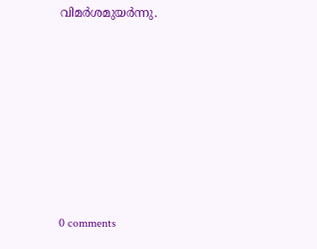വിമർശമുയർന്നു.









0 comments